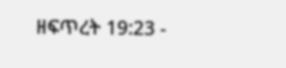ዘፍጥረት 19:23 -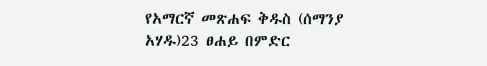የአማርኛ መጽሐፍ ቅዱስ (ሰማንያ አሃዱ)23 ፀሐይ በምድር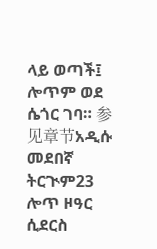ላይ ወጣች፤ ሎጥም ወደ ሴጎር ገባ። 参见章节አዲሱ መደበኛ ትርጒም23 ሎጥ ዞዓር ሲደርስ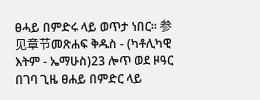ፀሓይ በምድሩ ላይ ወጥታ ነበር። 参见章节መጽሐፍ ቅዱስ - (ካቶሊካዊ እትም - ኤማሁስ)23 ሎጥ ወደ ዞዓር በገባ ጊዜ ፀሐይ በምድር ላይ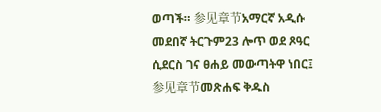ወጣች። 参见章节አማርኛ አዲሱ መደበኛ ትርጉም23 ሎጥ ወደ ጾዓር ሲደርስ ገና ፀሐይ መውጣትዋ ነበር፤ 参见章节መጽሐፍ ቅዱስ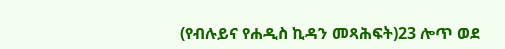(የብሉይና የሐዲስ ኪዳን መጻሕፍት)23 ሎጥ ወደ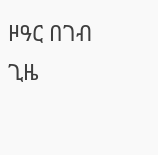ዞዓር በገብ ጊዜ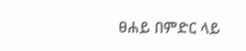ፀሐይ በምድር ላይ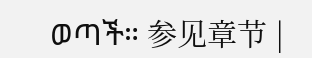ወጣች። 参见章节 |